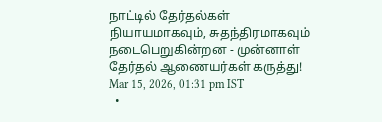நாட்டில் தேர்தல்கள் நியாயமாகவும், சுதந்திரமாகவும் நடைபெறுகின்றன - முன்னாள் தேர்தல் ஆணையர்கள் கருத்து!
Mar 15, 2026, 01:31 pm IST
  •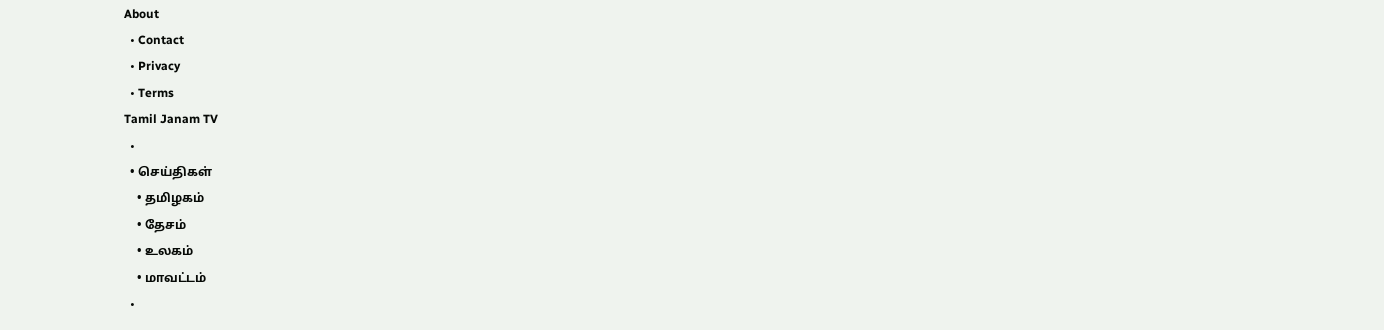About
  • Contact
  • Privacy
  • Terms
Tamil Janam TV
  •
  • செய்திகள்
    • தமிழகம்
    • தேசம்
    • உலகம்
    • மாவட்டம்
  •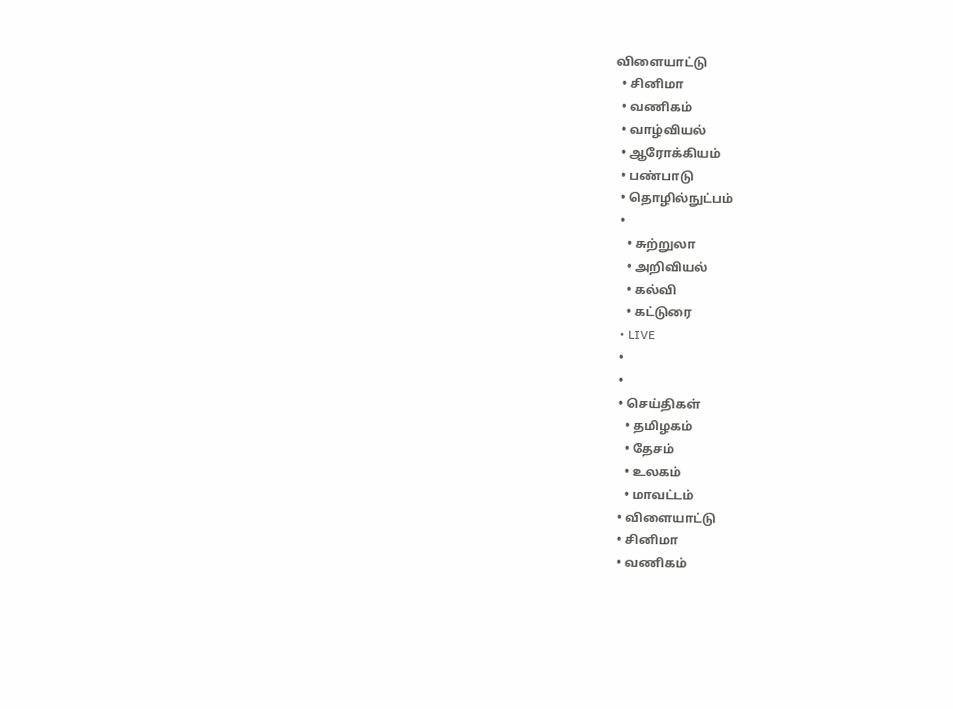விளையாட்டு
  • சினிமா
  • வணிகம்
  • வாழ்வியல்
  • ஆரோக்கியம்
  • பண்பாடு
  • தொழில்நுட்பம்
  •
    • சுற்றுலா
    • அறிவியல்
    • கல்வி
    • கட்டுரை
  • LIVE
  •
  •
  • செய்திகள்
    • தமிழகம்
    • தேசம்
    • உலகம்
    • மாவட்டம்
  • விளையாட்டு
  • சினிமா
  • வணிகம்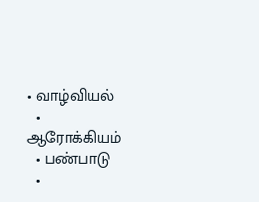• வாழ்வியல்
  • ஆரோக்கியம்
  • பண்பாடு
  •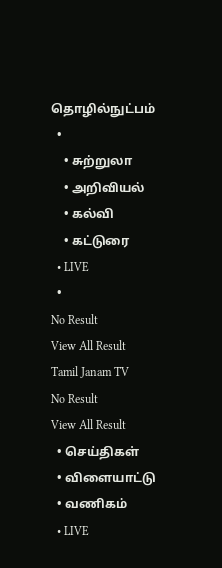தொழில்நுட்பம்
  •
    • சுற்றுலா
    • அறிவியல்
    • கல்வி
    • கட்டுரை
  • LIVE
  •
No Result
View All Result
Tamil Janam TV
No Result
View All Result
  • செய்திகள்
  • விளையாட்டு
  • வணிகம்
  • LIVE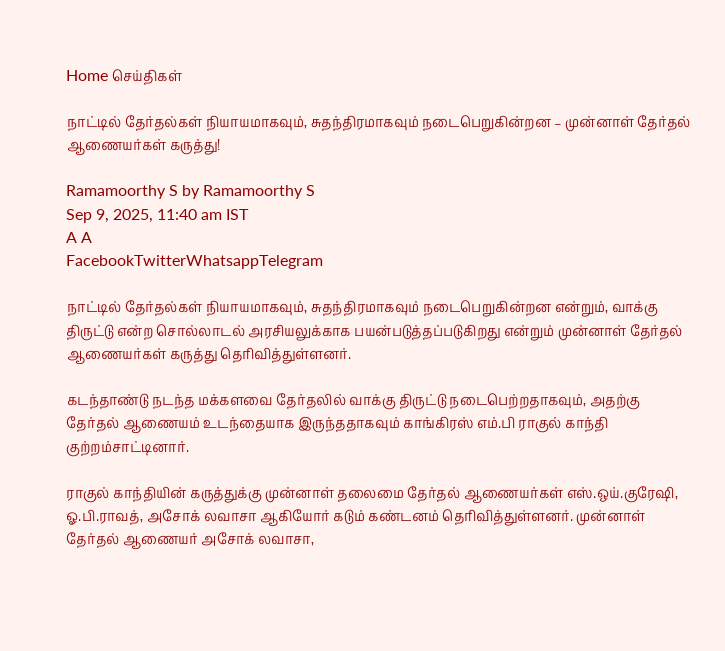Home செய்திகள்

நாட்டில் தேர்தல்கள் நியாயமாகவும், சுதந்திரமாகவும் நடைபெறுகின்றன – முன்னாள் தேர்தல் ஆணையர்கள் கருத்து!

Ramamoorthy S by Ramamoorthy S
Sep 9, 2025, 11:40 am IST
A A
FacebookTwitterWhatsappTelegram

நாட்டில் தேர்தல்கள் நியாயமாகவும், சுதந்திரமாகவும் நடைபெறுகின்றன என்றும், வாக்கு திருட்டு என்ற சொல்லாடல் அரசியலுக்காக பயன்படுத்தப்படுகிறது என்றும் முன்னாள் தேர்தல் ஆணையர்கள் கருத்து தெரிவித்துள்ளனர்.

கடந்தாண்டு நடந்த மக்களவை தேர்தலில் வாக்கு திருட்டு நடைபெற்றதாகவும், அதற்கு தேர்தல் ஆணையம் உடந்தையாக இருந்ததாகவும் காங்கிரஸ் எம்.பி ராகுல் காந்தி குற்றம்சாட்டினார்.

ராகுல் காந்தியின் கருத்துக்கு முன்னாள் தலைமை தேர்தல் ஆணையர்கள் எஸ்.ஒய்.குரேஷி, ஓ.பி.ராவத், அசோக் லவாசா ஆகியோர் கடும் கண்டனம் தெரிவித்துள்ளனர். முன்னாள் தேர்தல் ஆணையர் அசோக் லவாசா,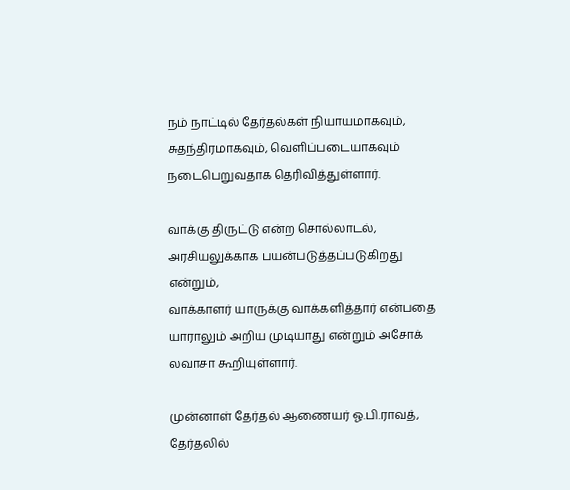நம் நாட்டில் தேர்தல்கள் நியாயமாகவும், சுதந்திரமாகவும், வெளிப்படையாகவும் நடைபெறுவதாக தெரிவித்துள்ளார்.

வாக்கு திருட்டு என்ற சொல்லாடல், அரசியலுக்காக பயன்படுத்தப்படுகிறது என்றும்,
வாக்காளர் யாருக்கு வாக்களித்தார் என்பதை யாராலும் அறிய முடியாது என்றும் அசோக் லவாசா கூறியுள்ளார்.

முன்னாள் தேர்தல் ஆணையர் ஓ.பி.ராவத், தேர்தலில்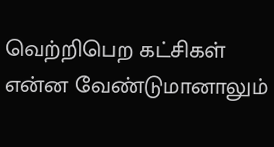வெற்றிபெற கட்சிகள் என்ன வேண்டுமானாலும்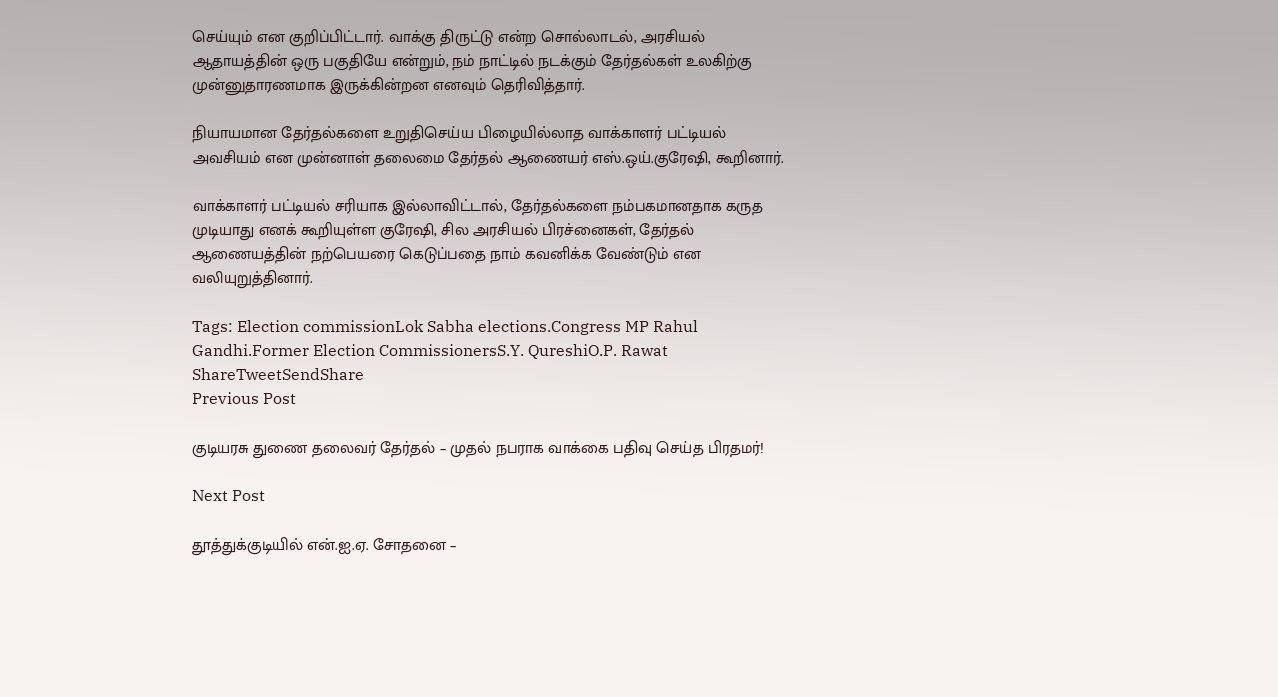செய்யும் என குறிப்பிட்டார். வாக்கு திருட்டு என்ற சொல்லாடல், அரசியல் ஆதாயத்தின் ஒரு பகுதியே என்றும், நம் நாட்டில் நடக்கும் தேர்தல்கள் உலகிற்கு முன்னுதாரணமாக இருக்கின்றன எனவும் தெரிவித்தார்.

நியாயமான தேர்தல்களை உறுதிசெய்ய பிழையில்லாத வாக்காளர் பட்டியல் அவசியம் என முன்னாள் தலைமை தேர்தல் ஆணையர் எஸ்.ஒய்.குரேஷி, கூறினார்.

வாக்காளர் பட்டியல் சரியாக இல்லாவிட்டால், தேர்தல்களை நம்பகமானதாக கருத முடியாது எனக் கூறியுள்ள குரேஷி, சில அரசியல் பிரச்னைகள், தேர்தல் ஆணையத்தின் நற்பெயரை கெடுப்பதை நாம் கவனிக்க வேண்டும் என வலியுறுத்தினார்.

Tags: Election commissionLok Sabha elections.Congress MP Rahul Gandhi.Former Election CommissionersS.Y. QureshiO.P. Rawat
ShareTweetSendShare
Previous Post

குடியரசு துணை தலைவர் தேர்தல் – முதல் நபராக வாக்கை பதிவு செய்த பிரதமர்!

Next Post

தூத்துக்குடியில் என்.ஐ.ஏ. சோதனை –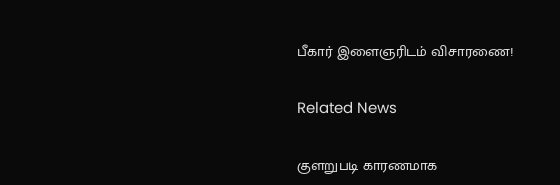பீகார் இளைஞரிடம் விசாரணை!

Related News

குளறுபடி காரணமாக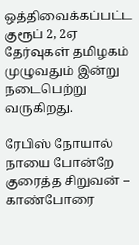ஒத்திவைக்கப்பட்ட குரூப் 2, 2ஏ தேர்வுகள் தமிழகம் முழுவதும் இன்று நடைபெற்று வருகிறது.

ரேபிஸ் நோயால் நாயை போன்றே குரைத்த சிறுவன் – காண்போரை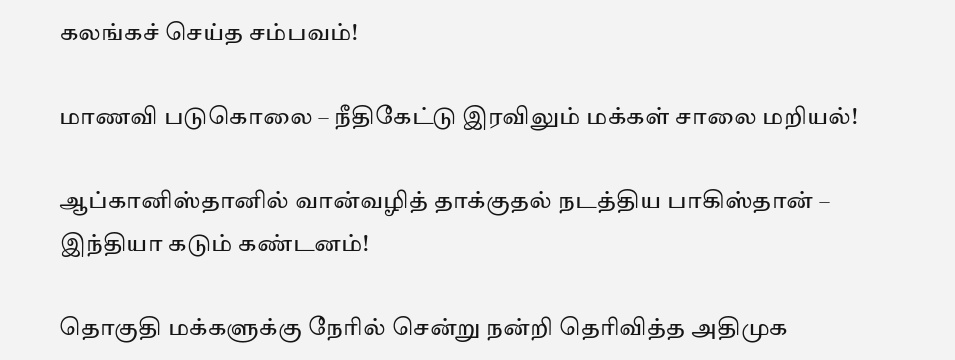கலங்கச் செய்த சம்பவம்!

மாணவி படுகொலை – நீதிகேட்டு இரவிலும் மக்கள் சாலை மறியல்!

ஆப்கானிஸ்தானில் வான்வழித் தாக்குதல் நடத்திய பாகிஸ்தான் – இந்தியா கடும் கண்டனம்!

தொகுதி மக்களுக்கு நேரில் சென்று நன்றி தெரிவித்த அதிமுக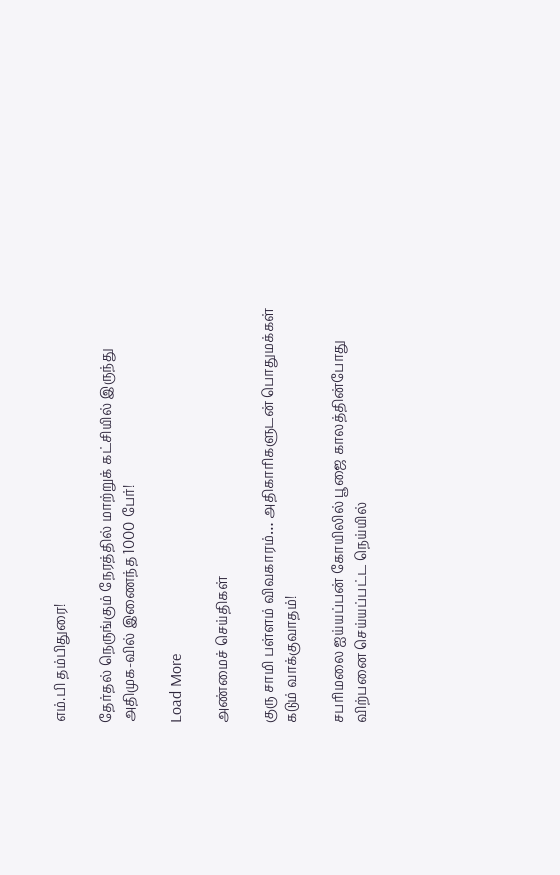எம்.பி தம்பிதுரை!

தேர்தல் நெருங்கும் நேரத்தில் மாற்றுக் கட்சியில் இருந்து அதிமுக-வில் இணைந்த 1000 பேர்!

Load More

அண்மைச் செய்திகள்

குரு சாமி பள்ளம் விவகாரம்… அதிகாரிகளுடன் பொதுமக்கள் கடும் வாக்குவாதம்!

சபரிமலை ஐய்யப்பன் கோயிலில் பூஜை காலத்தின்போது விற்பனை செய்யப்பட்ட நெய்யில்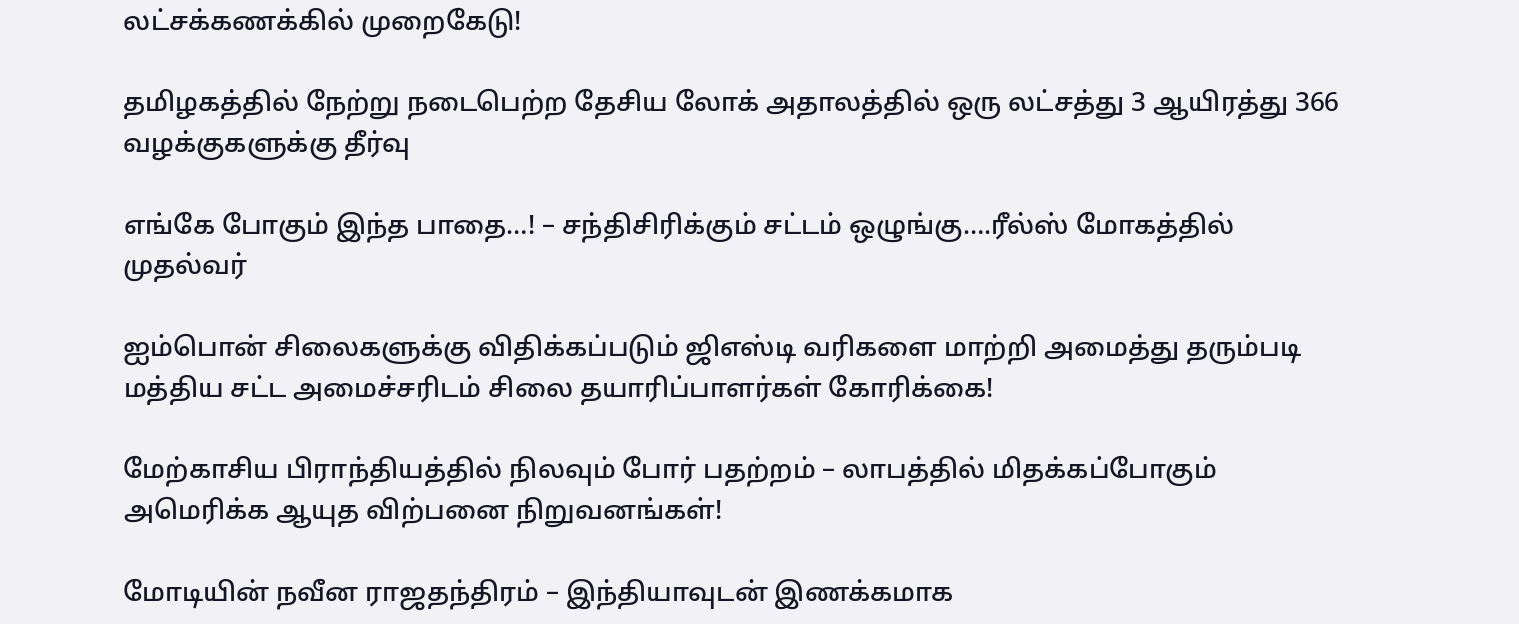லட்சக்கணக்கில் முறைகேடு!

தமிழகத்தில் நேற்று நடைபெற்ற தேசிய லோக் அதாலத்தில் ஒரு லட்சத்து 3 ஆயிரத்து 366 வழக்குகளுக்கு தீர்வு

எங்கே போகும் இந்த பாதை…! – சந்திசிரிக்கும் சட்டம் ஒழுங்கு….ரீல்ஸ் மோகத்தில் முதல்வர்

ஐம்பொன் சிலைகளுக்கு விதிக்கப்படும் ஜிஎஸ்டி வரிகளை மாற்றி அமைத்து தரும்படி மத்திய சட்ட அமைச்சரிடம் சிலை தயாரிப்பாளர்கள் கோரிக்கை!

மேற்காசிய பிராந்தியத்தில் நிலவும் போர் பதற்றம் – லாபத்தில் மிதக்கப்போகும் அமெரிக்க ஆயுத விற்பனை நிறுவனங்கள்!

மோடியின் நவீன ராஜதந்திரம் – இந்தியாவுடன் இணக்கமாக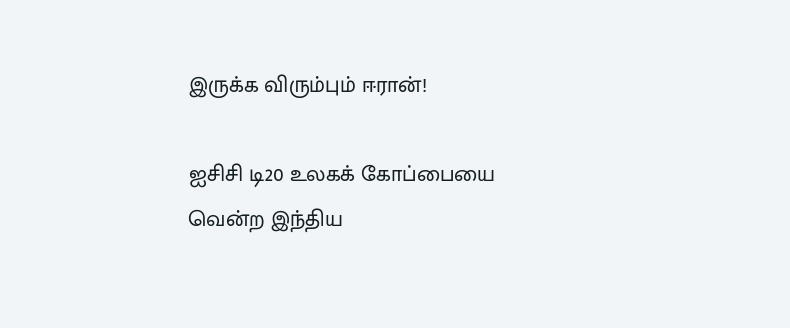இருக்க விரும்பும் ஈரான்!

ஐசிசி டி20 உலகக் கோப்பையை வென்ற இந்திய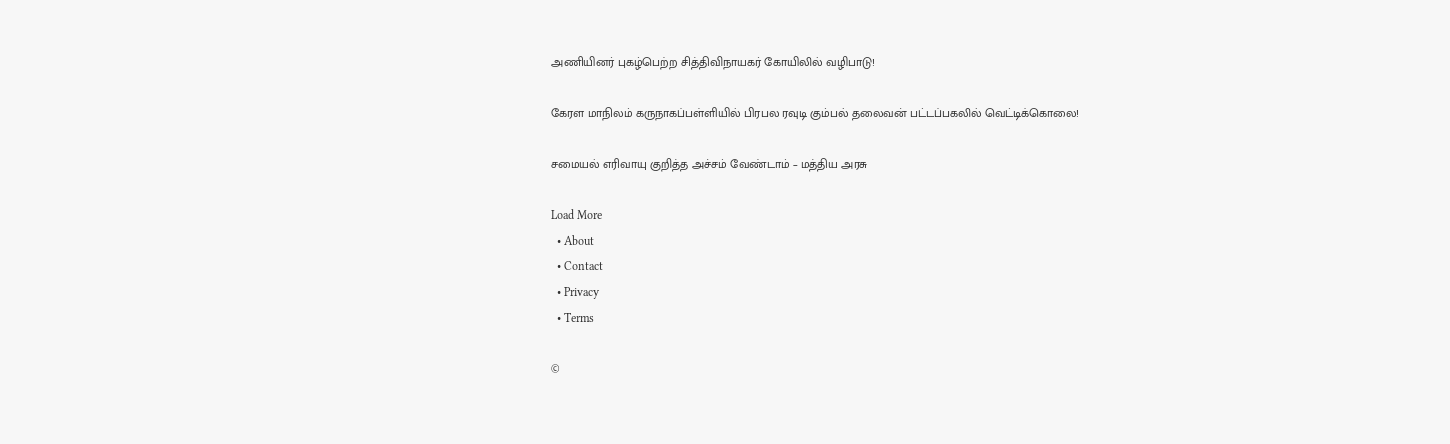அணியினர் புகழ்பெற்ற சித்திவிநாயகர் கோயிலில் வழிபாடு!

கேரள மாநிலம் கருநாகப்பள்ளியில் பிரபல ரவுடி கும்பல் தலைவன் பட்டப்பகலில் வெட்டிக்கொலை!

சமையல் எரிவாயு குறித்த அச்சம் வேண்டாம் – மத்திய அரசு

Load More
  • About
  • Contact
  • Privacy
  • Terms

©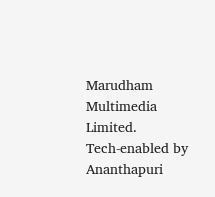Marudham Multimedia Limited.
Tech-enabled by Ananthapuri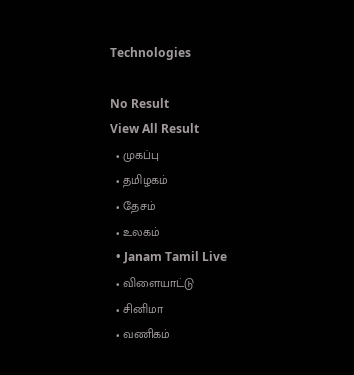Technologies

No Result
View All Result
  • முகப்பு
  • தமிழகம்
  • தேசம்
  • உலகம்
  • Janam Tamil Live
  • விளையாட்டு
  • சினிமா
  • வணிகம்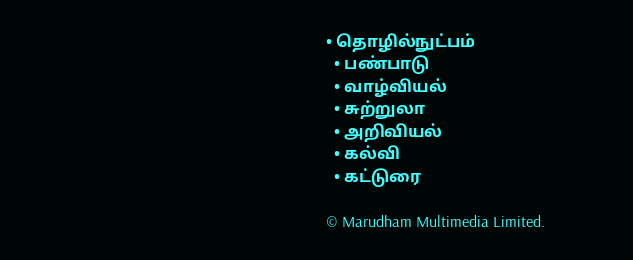• தொழில்நுட்பம்
  • பண்பாடு
  • வாழ்வியல்
  • சுற்றுலா
  • அறிவியல்
  • கல்வி
  • கட்டுரை

© Marudham Multimedia Limited.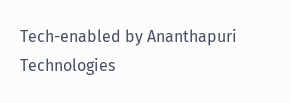Tech-enabled by Ananthapuri Technologies